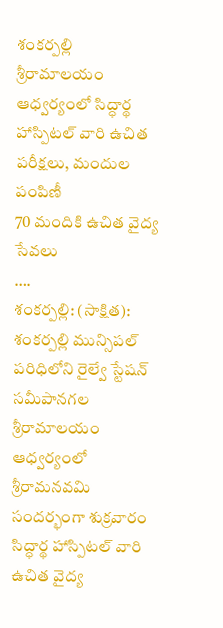శంకర్పల్లి శ్రీరామాలయం ఆధ్వర్యంలో సిద్ధార్థ హాస్పిటల్ వారి ఉచిత పరీక్షలు, మందుల పంపిణీ
70 మందికి ఉచిత వైద్య సేవలు
….
శంకర్పల్లి: (సాక్షిత): శంకర్పల్లి మున్సిపల్ పరిధిలోని రైల్వే స్టేషన్ సమీపానగల శ్రీరామాలయం ఆధ్వర్యంలో శ్రీరామనవమి సందర్భంగా శుక్రవారం సిద్ధార్థ హాస్పిటల్ వారి ఉచిత వైద్య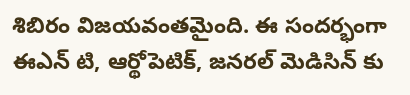శిబిరం విజయవంతమైంది. ఈ సందర్భంగా ఈఎన్ టి, ఆర్థోపెటిక్, జనరల్ మెడిసిన్ కు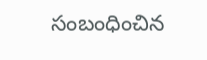సంబంధించిన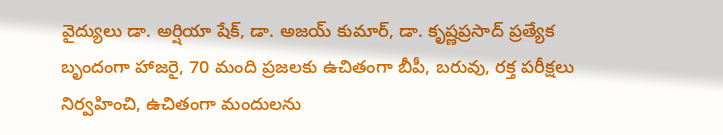వైద్యులు డా. అర్షియా షేక్, డా. అజయ్ కుమార్, డా. కృష్ణప్రసాద్ ప్రత్యేక బృందంగా హాజరై, 70 మంది ప్రజలకు ఉచితంగా బీపీ, బరువు, రక్త పరీక్షలు నిర్వహించి, ఉచితంగా మందులను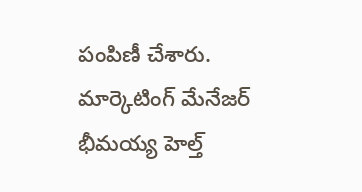పంపిణీ చేశారు. మార్కెటింగ్ మేనేజర్ భీమయ్య హెల్త్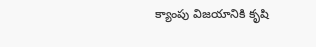క్యాంపు విజయానికి కృషి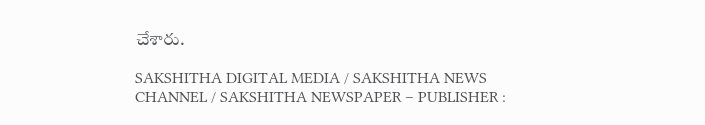చేశారు.

SAKSHITHA DIGITAL MEDIA / SAKSHITHA NEWS CHANNEL / SAKSHITHA NEWSPAPER – PUBLISHER :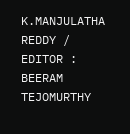K.MANJULATHA REDDY / EDITOR : BEERAM TEJOMURTHY